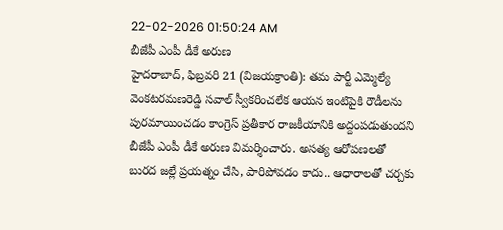22-02-2026 01:50:24 AM
బీజేపీ ఎంపీ డీకే అరుణ
హైదరాబాద్, ఫిబ్రవరి 21 (విజయక్రాంతి): తమ పార్టీ ఎమ్మెల్యే వెంకటరమణరెడ్డి సవాల్ స్వీకరించలేక ఆయన ఇంటిపైకి రౌడీలను పురమాయించడం కాంగ్రెస్ ప్రతీకార రాజకీయానికి అద్దంపడుతుందని బీజేపీ ఎంపీ డీకే అరుణ విమర్శించారు. అసత్య ఆరోపణలతో బురద జల్లే ప్రయత్నం చేసి, పారిపోవడం కాదు.. ఆధారాలతో చర్చకు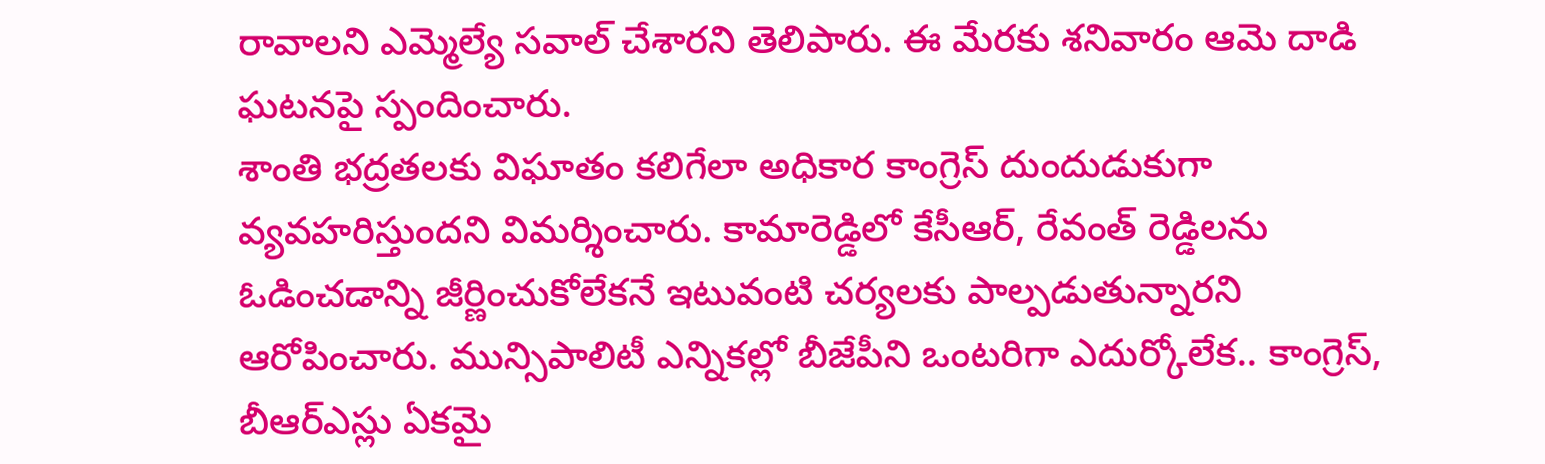రావాలని ఎమ్మెల్యే సవాల్ చేశారని తెలిపారు. ఈ మేరకు శనివారం ఆమె దాడి ఘటనపై స్పందించారు.
శాంతి భద్రతలకు విఘాతం కలిగేలా అధికార కాంగ్రెస్ దుందుడుకుగా వ్యవహరిస్తుందని విమర్శించారు. కామారెడ్డిలో కేసీఆర్, రేవంత్ రెడ్డిలను ఓడించడాన్ని జీర్ణించుకోలేకనే ఇటువంటి చర్యలకు పాల్పడుతున్నారని ఆరోపించారు. మున్సిపాలిటీ ఎన్నికల్లో బీజేపీని ఒంటరిగా ఎదుర్కోలేక.. కాంగ్రెస్, బీఆర్ఎస్లు ఏకమై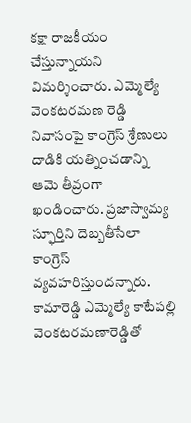కక్షా రాజకీయం చేస్తున్నాయని విమర్శించారు. ఎమ్మెల్యే వెంకటరమణ రెడ్డి నివాసంపై కాంగ్రెస్ శ్రేణులు దాడికి యత్నించడాన్ని ఆమె తీవ్రంగా ఖండించారు. ప్రజాస్వామ్య స్ఫూర్తిని దెబ్బతీసేలా కాంగ్రెస్ వ్యవహరిస్తుందన్నారు. కామారెడ్డి ఎమ్మెల్యే కాటేపల్లి వెంకటరమణారెడ్డితో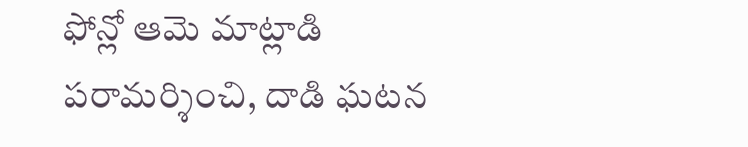ఫోన్లో ఆమె మాట్లాడి పరామర్శించి, దాడి ఘటన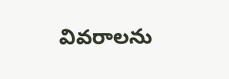వివరాలను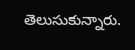తెలుసుకున్నారు.